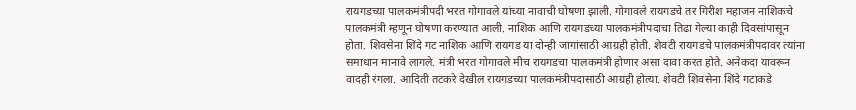रायगडच्या पालकमंत्रीपदी भरत गोगावले यांच्या नावाची घोषणा झाली. गोगावले रायगडचे तर गिरीश महाजन नाशिकचे पालकमंत्री म्हणून घोषणा करण्यात आली. नाशिक आणि रायगडच्या पालकमंत्रीपदाचा तिढा गेल्या काही दिवसांपासून होता. शिवसेना शिंदे गट नाशिक आणि रायगड या दोन्ही जागांसाठी आग्रही होती. शेवटी रायगडचे पालकमंत्रीपदावर त्यांना समाधान मानावे लागले. मंत्री भरत गोगावले मीच रायगडचा पालकमंत्री होणार असा दावा करत होते. अनेकदा यावरून वादही रंगला. आदिती तटकरे देखील रायगडच्या पालकमंत्रीपदासाठी आग्रही होत्या. शेवटी शिवसेना शिंदे गटाकडे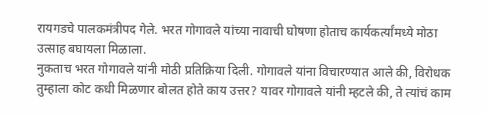रायगडचे पालकमंत्रीपद गेले. भरत गोगावले यांच्या नावाची घोषणा होताच कार्यकर्त्यांमध्ये मोठा उत्साह बघायला मिळाला.
नुकताच भरत गोगावले यांनी मोठी प्रतिक्रिया दिली. गोगावले यांना विचारण्यात आले की, विरोधक तुम्हाला कोट कधी मिळणार बोलत होते काय उत्तर? यावर गोगावले यांनी म्हटले की, ते त्यांचं काम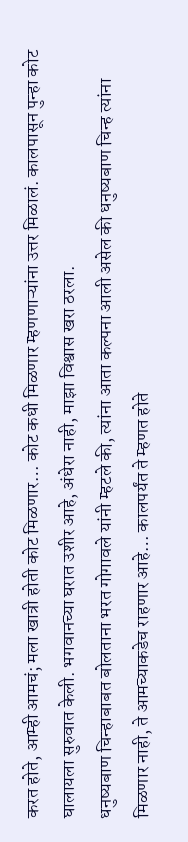करत होते, आम्ही आमचं; मला खात्री होती कोट मिळणार… कोट कधी मिळणार म्हणणाऱ्यांना उत्तर मिळालं. कालपासून पुन्हा कोट घालायला सुरुवात केली. भगवानच्या घरात उशीर आहे, अंधेरा नाही, माझा विश्वास खरा ठरला.
धनुष्यबाण चिन्हाबाबत बोलताना भरत गोगावले यांनी म्हटले की, त्यांना आता कल्पना आली असेल की धनुष्यबाण चिन्ह त्यांना मिळणार नाही, ते आमच्याकडेच राहणार आहे… कालपर्यंत ते म्हणत होते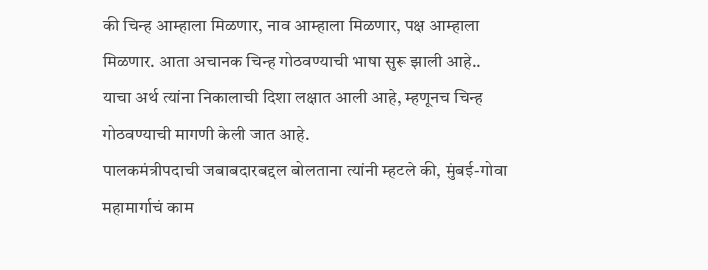की चिन्ह आम्हाला मिळणार, नाव आम्हाला मिळणार, पक्ष आम्हाला मिळणार. आता अचानक चिन्ह गोठवण्याची भाषा सुरू झाली आहे.. याचा अर्थ त्यांना निकालाची दिशा लक्षात आली आहे, म्हणूनच चिन्ह गोठवण्याची मागणी केली जात आहे.
पालकमंत्रीपदाची जबाबदारबद्दल बोलताना त्यांनी म्हटले की, मुंबई-गोवा महामार्गाचं काम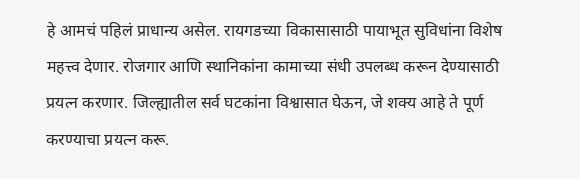हे आमचं पहिलं प्राधान्य असेल. रायगडच्या विकासासाठी पायाभूत सुविधांना विशेष महत्त्व देणार. रोजगार आणि स्थानिकांना कामाच्या संधी उपलब्ध करून देण्यासाठी प्रयत्न करणार. जिल्ह्यातील सर्व घटकांना विश्वासात घेऊन, जे शक्य आहे ते पूर्ण करण्याचा प्रयत्न करू.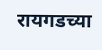रायगडच्या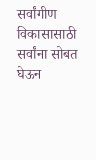सर्वांगीण विकासासाठी सर्वांना सोबत घेऊन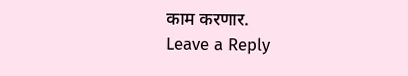काम करणार.
Leave a Reply